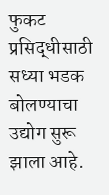फुकट प्रसिद्धीसाठी सध्या भडक बोलण्याचा उद्योग सुरू झाला आहे.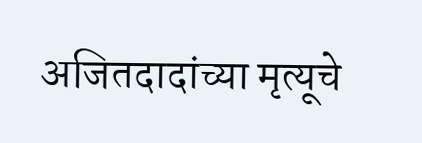अजितदादांच्या मृत्यूचे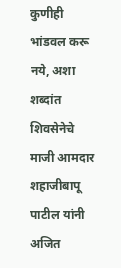कुणीही भांडवल करू नये, अशा शब्दांत शिवसेनेचे माजी आमदार शहाजीबापू पाटील यांनी अजित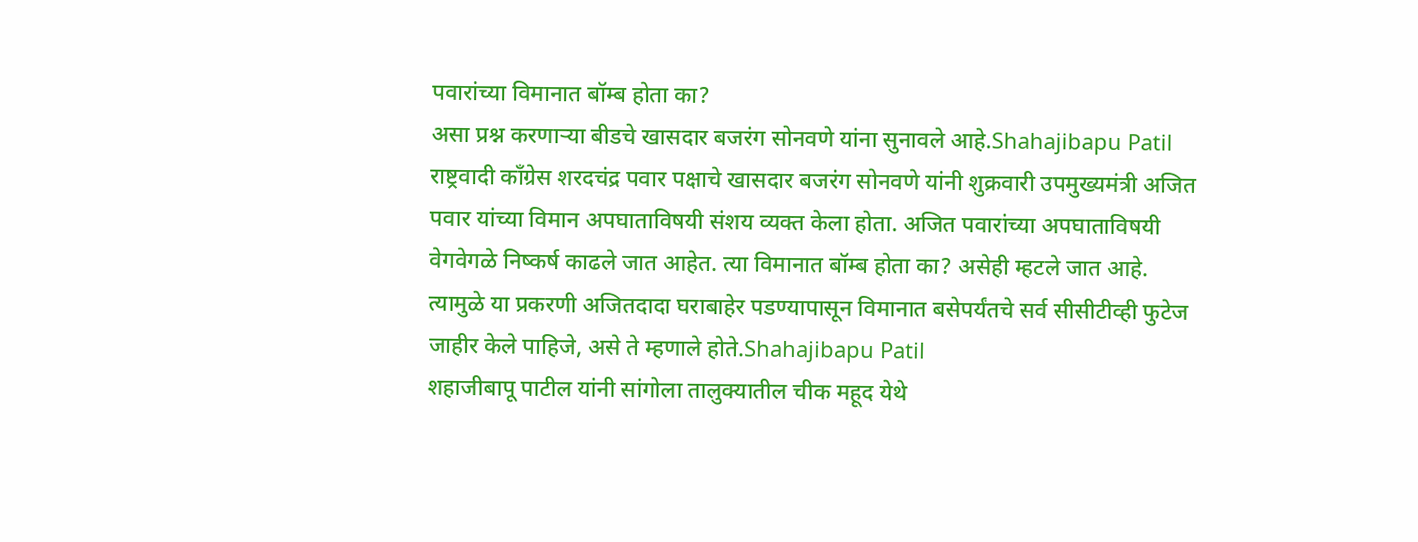पवारांच्या विमानात बॉम्ब होता का?
असा प्रश्न करणाऱ्या बीडचे खासदार बजरंग सोनवणे यांना सुनावले आहे.Shahajibapu Patil
राष्ट्रवादी काँग्रेस शरदचंद्र पवार पक्षाचे खासदार बजरंग सोनवणे यांनी शुक्रवारी उपमुख्यमंत्री अजित पवार यांच्या विमान अपघाताविषयी संशय व्यक्त केला होता. अजित पवारांच्या अपघाताविषयी वेगवेगळे निष्कर्ष काढले जात आहेत. त्या विमानात बॉम्ब होता का? असेही म्हटले जात आहे. त्यामुळे या प्रकरणी अजितदादा घराबाहेर पडण्यापासून विमानात बसेपर्यंतचे सर्व सीसीटीव्ही फुटेज जाहीर केले पाहिजे, असे ते म्हणाले होते.Shahajibapu Patil
शहाजीबापू पाटील यांनी सांगोला तालुक्यातील चीक महूद येथे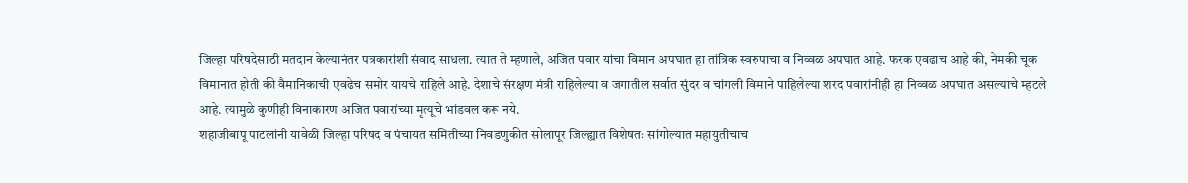जिल्हा परिषदेसाठी मतदान केल्यानंतर पत्रकारांशी संवाद साधला. त्यात ते म्हणाले, अजित पवार यांचा विमान अपघात हा तांत्रिक स्वरुपाचा व निव्वळ अपघात आहे. फरक एवढाच आहे की, नेमकी चूक विमानात होती की वैमानिकाची एवढेच समोर यायचे राहिले आहे. देशाचे संरक्षण मंत्री राहिलेल्या व जगातील सर्वात सुंदर व चांगली विमाने पाहिलेल्या शरद पवारांनीही हा निव्वळ अपघात असल्याचे म्हटले आहे. त्यामुळे कुणीही विनाकारण अजित पवारांच्या मृत्यूचे भांडवल करू नये.
शहाजीबापू पाटलांनी यावेळी जिल्हा परिषद व पंचायत समितीच्या निवडणुकीत सोलापूर जिल्ह्यात विशेषतः सांगोल्यात महायुतीचाच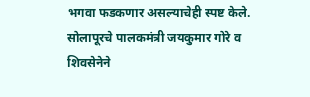भगवा फडकणार असल्याचेही स्पष्ट केले. सोलापूरचे पालकमंत्री जयकुमार गोरे व शिवसेनेने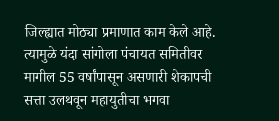जिल्ह्यात मोठ्या प्रमाणात काम केले आहे. त्यामुळे यंदा सांगोला पंचायत समितीवर मागील 55 वर्षांपासून असणारी शेकापची सत्ता उलथवून महायुतीचा भगवा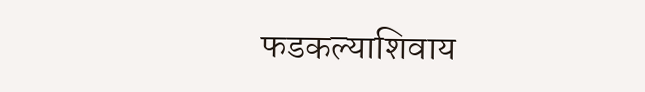फडकल्याशिवाय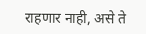राहणार नाही, असे ते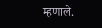म्हणाले.